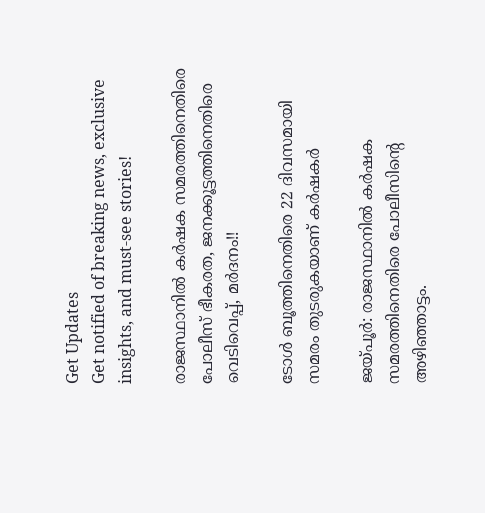Get Updates
Get notified of breaking news, exclusive insights, and must-see stories!

രാജസ്ഥാനില്‍ കര്‍ഷക സമരത്തിനെതിരെ പോലീസ് ഭീകരത, ജനക്കൂട്ടത്തിനെതിരെ വെടിവെപ്പ്, മര്‍ദനം!!

ടോള്‍ ബൂത്തിനെതിരെ 22 ദിവസമായി സമരം തുടരുകയാണ് കര്‍ഷകര്‍

ജയ്പൂര്‍: രാജസ്ഥാനില്‍ കര്‍ഷക സമരത്തിനെതിരെ പോലീസിന്റെ അഴിഞ്ഞാട്ടം.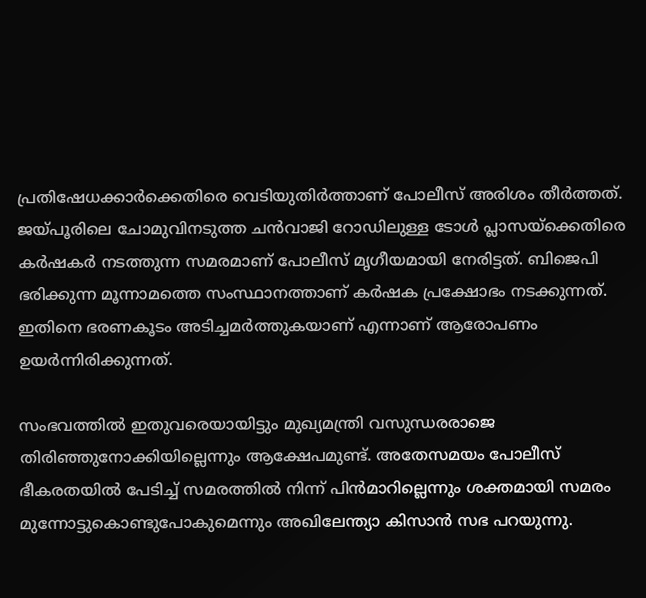പ്രതിഷേധക്കാര്‍ക്കെതിരെ വെടിയുതിര്‍ത്താണ് പോലീസ് അരിശം തീര്‍ത്തത്. ജയ്പൂരിലെ ചോമുവിനടുത്ത ചന്‍വാജി റോഡിലുള്ള ടോള്‍ പ്ലാസയ്‌ക്കെതിരെ കര്‍ഷകര്‍ നടത്തുന്ന സമരമാണ് പോലീസ് മൃഗീയമായി നേരിട്ടത്. ബിജെപി ഭരിക്കുന്ന മൂന്നാമത്തെ സംസ്ഥാനത്താണ് കര്‍ഷക പ്രക്ഷോഭം നടക്കുന്നത്. ഇതിനെ ഭരണകൂടം അടിച്ചമര്‍ത്തുകയാണ് എന്നാണ് ആരോപണം ഉയര്‍ന്നിരിക്കുന്നത്.

സംഭവത്തില്‍ ഇതുവരെയായിട്ടും മുഖ്യമന്ത്രി വസുന്ധരരാജെ തിരിഞ്ഞുനോക്കിയില്ലെന്നും ആക്ഷേപമുണ്ട്. അതേസമയം പോലീസ് ഭീകരതയില്‍ പേടിച്ച് സമരത്തില്‍ നിന്ന് പിന്‍മാറില്ലെന്നും ശക്തമായി സമരം മുന്നോട്ടുകൊണ്ടുപോകുമെന്നും അഖിലേന്ത്യാ കിസാന്‍ സഭ പറയുന്നു.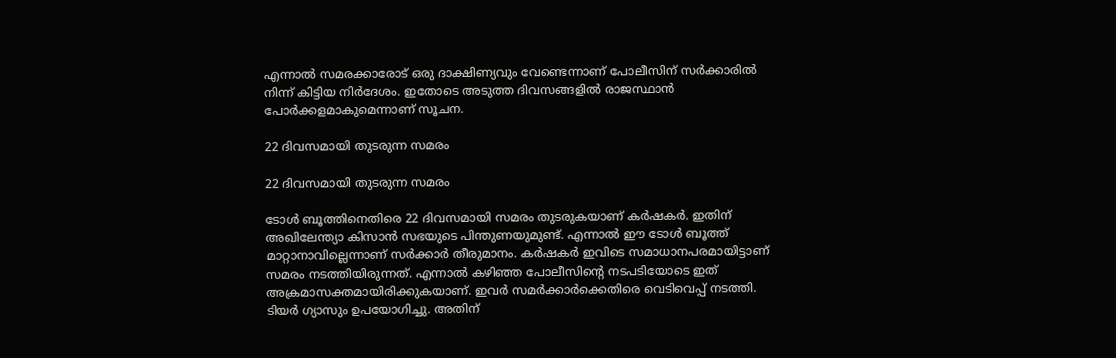എന്നാല്‍ സമരക്കാരോട് ഒരു ദാക്ഷിണ്യവും വേണ്ടെന്നാണ് പോലീസിന് സര്‍ക്കാരില്‍ നിന്ന് കിട്ടിയ നിര്‍ദേശം. ഇതോടെ അടുത്ത ദിവസങ്ങളില്‍ രാജസ്ഥാന്‍ പോര്‍ക്കളമാകുമെന്നാണ് സൂചന.

22 ദിവസമായി തുടരുന്ന സമരം

22 ദിവസമായി തുടരുന്ന സമരം

ടോള്‍ ബൂത്തിനെതിരെ 22 ദിവസമായി സമരം തുടരുകയാണ് കര്‍ഷകര്‍. ഇതിന് അഖിലേന്ത്യാ കിസാന്‍ സഭയുടെ പിന്തുണയുമുണ്ട്. എന്നാല്‍ ഈ ടോള്‍ ബൂത്ത് മാറ്റാനാവില്ലെന്നാണ് സര്‍ക്കാര്‍ തീരുമാനം. കര്‍ഷകര്‍ ഇവിടെ സമാധാനപരമായിട്ടാണ് സമരം നടത്തിയിരുന്നത്. എന്നാല്‍ കഴിഞ്ഞ പോലീസിന്റെ നടപടിയോടെ ഇത് അക്രമാസക്തമായിരിക്കുകയാണ്. ഇവര്‍ സമര്‍ക്കാര്‍ക്കെതിരെ വെടിവെപ്പ് നടത്തി. ടിയര്‍ ഗ്യാസും ഉപയോഗിച്ചു. അതിന്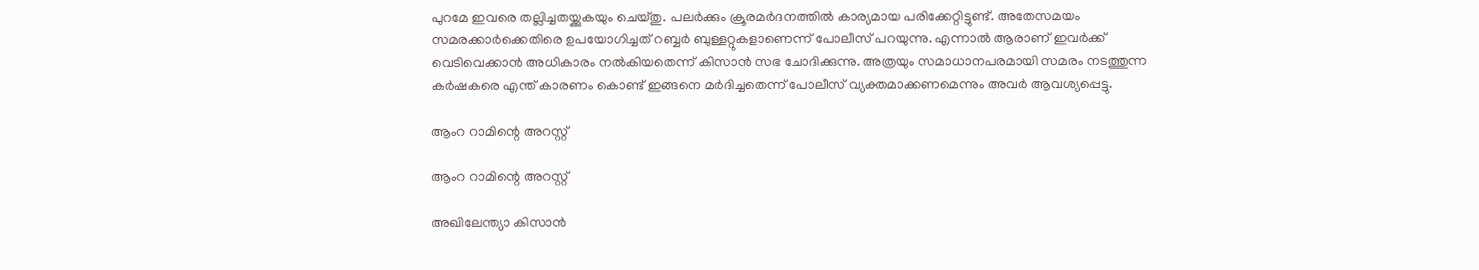പുറമേ ഇവരെ തല്ലിച്ചതയ്ക്കുകയും ചെയ്തു. പലര്‍ക്കും ക്രൂരമര്‍ദനത്തില്‍ കാര്യമായ പരിക്കേറ്റിട്ടുണ്ട്. അതേസമയം സമരക്കാര്‍ക്കെതിരെ ഉപയോഗിച്ചത് റബ്ബര്‍ ബുള്ളറ്റുകളാണെന്ന് പോലീസ് പറയുന്നു. എന്നാല്‍ ആരാണ് ഇവര്‍ക്ക് വെടിവെക്കാന്‍ അധികാരം നല്‍കിയതെന്ന് കിസാന്‍ സഭ ചോദിക്കുന്നു. അത്രയും സമാധാനപരമായി സമരം നടത്തുന്ന കര്‍ഷകരെ എന്ത് കാരണം കൊണ്ട് ഇങ്ങനെ മര്‍ദിച്ചതെന്ന് പോലീസ് വ്യക്തമാക്കണമെന്നും അവര്‍ ആവശ്യപ്പെട്ടു.

ആംറ റാമിന്റെ അറസ്റ്റ്

ആംറ റാമിന്റെ അറസ്റ്റ്

അഖിലേന്ത്യാ കിസാന്‍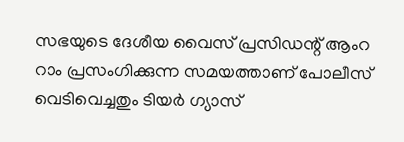സഭയുടെ ദേശീയ വൈസ് പ്രസിഡന്റ് ആംറ റാം പ്രസംഗിക്കുന്ന സമയത്താണ് പോലീസ് വെടിവെച്ചതും ടിയര്‍ ഗ്യാസ്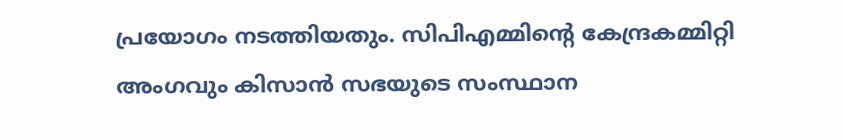പ്രയോഗം നടത്തിയതും. സിപിഎമ്മിന്റെ കേന്ദ്രകമ്മിറ്റി അംഗവും കിസാന്‍ സഭയുടെ സംസ്ഥാന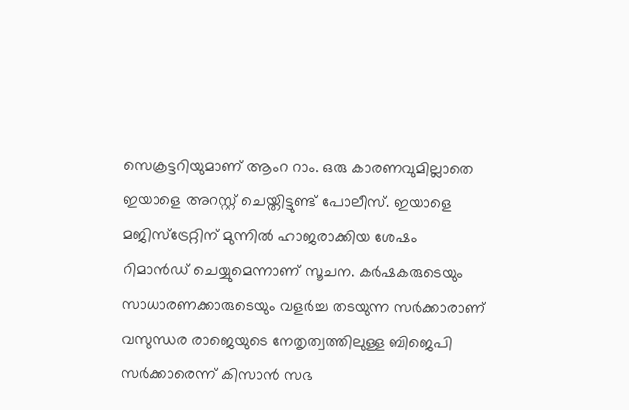സെക്രട്ടറിയുമാണ് ആംറ റാം. ഒരു കാരണവുമില്ലാതെ ഇയാളെ അറസ്റ്റ് ചെയ്തിട്ടുണ്ട് പോലീസ്. ഇയാളെ മജിസ്‌ട്രേറ്റിന് മുന്നില്‍ ഹാജരാക്കിയ ശേഷം റിമാന്‍ഡ് ചെയ്യുമെന്നാണ് സൂചന. കര്‍ഷകരുടെയും സാധാരണക്കാരുടെയും വളര്‍ച്ച തടയുന്ന സര്‍ക്കാരാണ് വസുന്ധര രാജെയുടെ നേതൃത്വത്തിലുള്ള ബിജെപി സര്‍ക്കാരെന്ന് കിസാന്‍ സഭ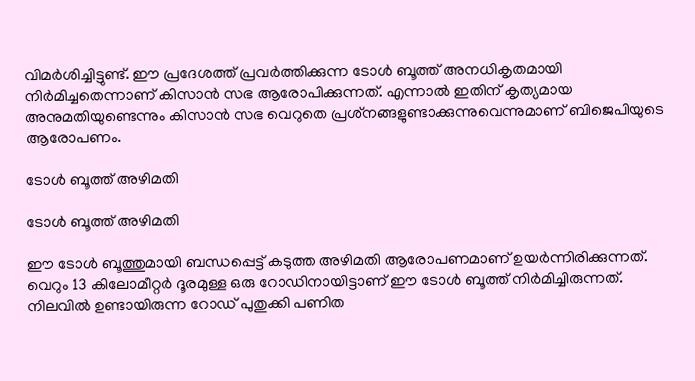വിമര്‍ശിച്ചിട്ടുണ്ട്. ഈ പ്രദേശത്ത് പ്രവര്‍ത്തിക്കുന്ന ടോള്‍ ബൂത്ത് അനധികൃതമായി നിര്‍മിച്ചതെന്നാണ് കിസാന്‍ സഭ ആരോപിക്കുന്നത്. എന്നാല്‍ ഇതിന് കൃത്യമായ അനുമതിയുണ്ടെന്നും കിസാന്‍ സഭ വെറുതെ പ്രശ്‌നങ്ങളുണ്ടാക്കുന്നുവെന്നുമാണ് ബിജെപിയുടെ ആരോപണം.

ടോള്‍ ബൂത്ത് അഴിമതി

ടോള്‍ ബൂത്ത് അഴിമതി

ഈ ടോള്‍ ബൂത്തുമായി ബന്ധപ്പെട്ട് കടുത്ത അഴിമതി ആരോപണമാണ് ഉയര്‍ന്നിരിക്കുന്നത്. വെറും 13 കിലോമീറ്റര്‍ ദൂരമുള്ള ഒരു റോഡിനായിട്ടാണ് ഈ ടോള്‍ ബൂത്ത് നിര്‍മിച്ചിരുന്നത്. നിലവില്‍ ഉണ്ടായിരുന്ന റോഡ് പുതുക്കി പണിത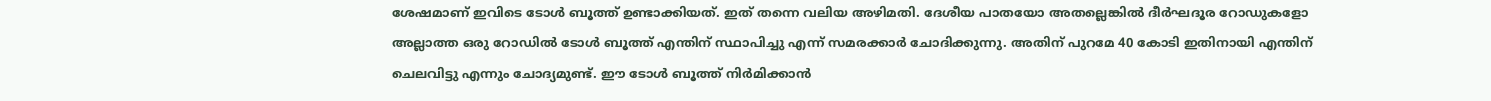ശേഷമാണ് ഇവിടെ ടോള്‍ ബൂത്ത് ഉണ്ടാക്കിയത്. ഇത് തന്നെ വലിയ അഴിമതി. ദേശീയ പാതയോ അതല്ലെങ്കില്‍ ദീര്‍ഘദൂര റോഡുകളോ അല്ലാത്ത ഒരു റോഡില്‍ ടോള്‍ ബൂത്ത് എന്തിന് സ്ഥാപിച്ചു എന്ന് സമരക്കാര്‍ ചോദിക്കുന്നു. അതിന് പുറമേ 40 കോടി ഇതിനായി എന്തിന് ചെലവിട്ടു എന്നും ചോദ്യമുണ്ട്. ഈ ടോള്‍ ബൂത്ത് നിര്‍മിക്കാന്‍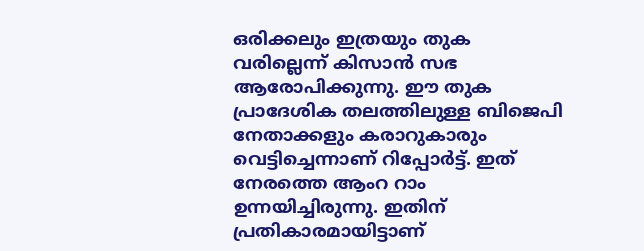ഒരിക്കലും ഇത്രയും തുക വരില്ലെന്ന് കിസാന്‍ സഭ ആരോപിക്കുന്നു. ഈ തുക പ്രാദേശിക തലത്തിലുള്ള ബിജെപി നേതാക്കളും കരാറുകാരും വെട്ടിച്ചെന്നാണ് റിപ്പോര്‍ട്ട്. ഇത് നേരത്തെ ആംറ റാം ഉന്നയിച്ചിരുന്നു. ഇതിന് പ്രതികാരമായിട്ടാണ്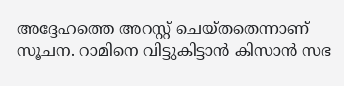അദ്ദേഹത്തെ അറസ്റ്റ് ചെയ്തതെന്നാണ് സൂചന. റാമിനെ വിട്ടുകിട്ടാന്‍ കിസാന്‍ സഭ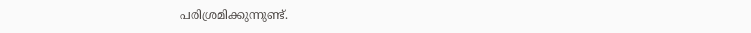പരിശ്രമിക്കുന്നുണ്ട്.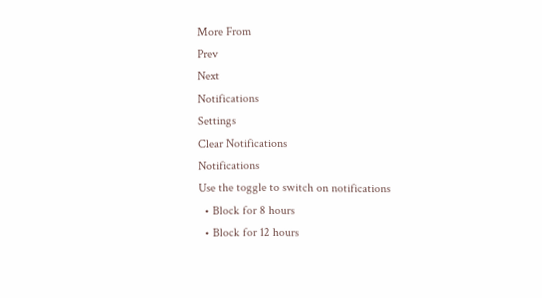More From
Prev
Next
Notifications
Settings
Clear Notifications
Notifications
Use the toggle to switch on notifications
  • Block for 8 hours
  • Block for 12 hours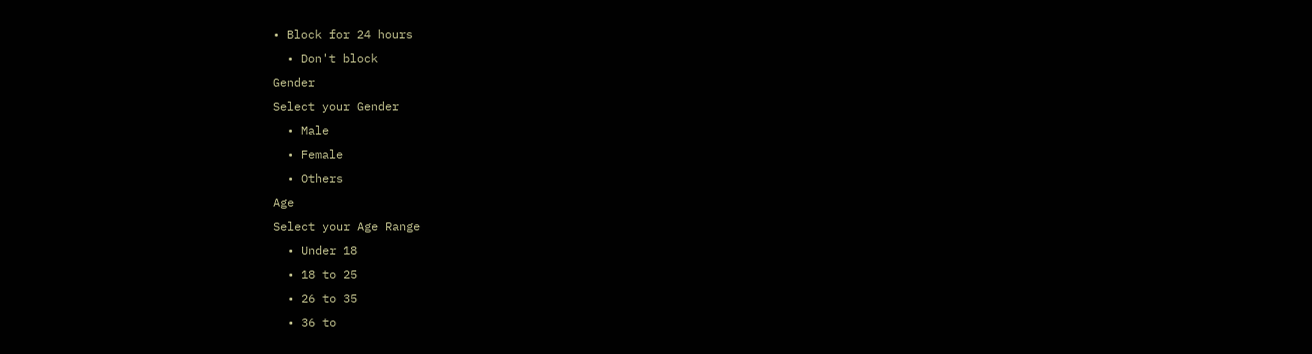• Block for 24 hours
  • Don't block
Gender
Select your Gender
  • Male
  • Female
  • Others
Age
Select your Age Range
  • Under 18
  • 18 to 25
  • 26 to 35
  • 36 to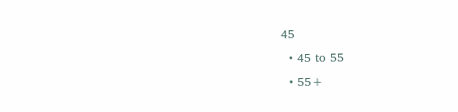45
  • 45 to 55
  • 55+